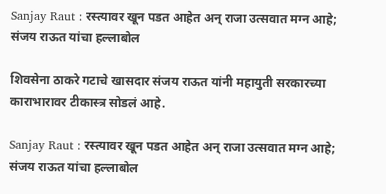Sanjay Raut : रस्त्यावर खून पडत आहेत अन् राजा उत्सवात मग्न आहे; संजय राऊत यांचा हल्लाबोल

शिवसेना ठाकरे गटाचे खासदार संजय राऊत यांनी महायुती सरकारच्या काराभारावर टीकास्त्र सोडलं आहे.

Sanjay Raut : रस्त्यावर खून पडत आहेत अन् राजा उत्सवात मग्न आहे; संजय राऊत यांचा हल्लाबोल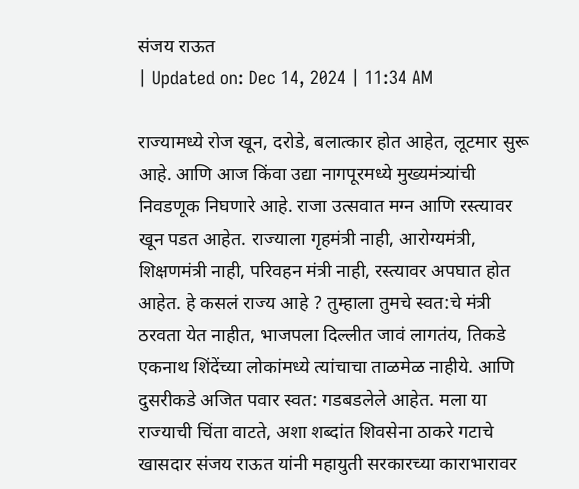संजय राऊत
| Updated on: Dec 14, 2024 | 11:34 AM

राज्यामध्ये रोज खून, दरोडे, बलात्कार होत आहेत, लूटमार सुरू आहे. आणि आज किंवा उद्या नागपूरमध्ये मुख्यमंत्र्यांची निवडणूक निघणारे आहे. राजा उत्सवात मग्न आणि रस्त्यावर खून पडत आहेत. राज्याला गृहमंत्री नाही, आरोग्यमंत्री, शिक्षणमंत्री नाही, परिवहन मंत्री नाही, रस्त्यावर अपघात होत आहेत. हे कसलं राज्य आहे ? तुम्हाला तुमचे स्वत:चे मंत्री ठरवता येत नाहीत, भाजपला दिल्लीत जावं लागतंय, तिकडे एकनाथ शिंदेंच्या लोकांमध्ये त्यांचाचा ताळमेळ नाहीये. आणि दुसरीकडे अजित पवार स्वत: गडबडलेले आहेत. मला या राज्याची चिंता वाटते, अशा शब्दांत शिवसेना ठाकरे गटाचे खासदार संजय राऊत यांनी महायुती सरकारच्या काराभारावर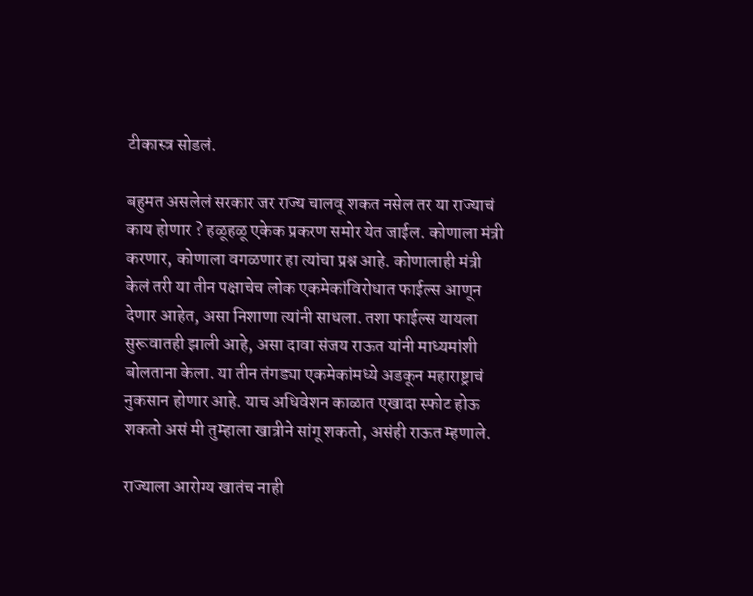टीकास्त्र सोडलं.

बहुमत असलेलं सरकार जर राज्य चालवू शकत नसेल तर या राज्याचं काय होणार ? हळूहळू एकेक प्रकरण समोर येत जाईल. कोणाला मंत्री करणार, कोणाला वगळणार हा त्यांचा प्रश्न आहे. कोणालाही मंत्री केलं तरी या तीन पक्षाचेच लोक एकमेकांविरोधात फाईल्स आणून देणार आहेत, असा निशाणा त्यांनी साधला. तशा फाईल्स यायला सुरूवातही झाली आहे, असा दावा संजय राऊत यांनी माध्यमांशी बोलताना केला. या तीन तंगड्या एकमेकांमध्ये अडकून महाराष्ट्राचं नुकसान होणार आहे. याच अधिवेशन काळात एखादा स्फोट होऊ शकतो असं मी तुम्हाला खात्रीने सांगू शकतो, असंही राऊत म्हणाले.

राज्याला आरोग्य खातंच नाही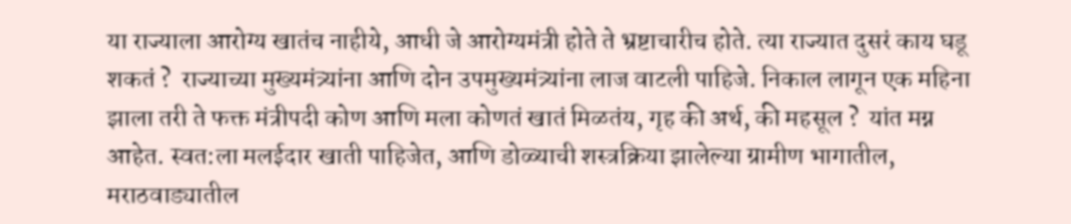या राज्याला आरोग्य खातंच नाहीये, आधी जे आरोग्यमंत्री होते ते भ्रष्टाचारीच होते. त्या राज्यात दुसरं काय घडू शकतं ?  राज्याच्या मुख्यमंत्र्यांना आणि दोन उपमुख्यमंत्र्यांना लाज वाटली पाहिजे. निकाल लागून एक महिना झाला तरी ते फक्त मंत्रीपदी कोण आणि मला कोणतं खातं मिळतंय, गृह की अर्थ, की महसूल ?  यांत मग्न आहेत. स्वत:ला मलईदार खाती पाहिजेत, आणि डोळ्याची शस्त्रक्रिया झालेल्या ग्रामीण भागातील, मराठवाड्यातील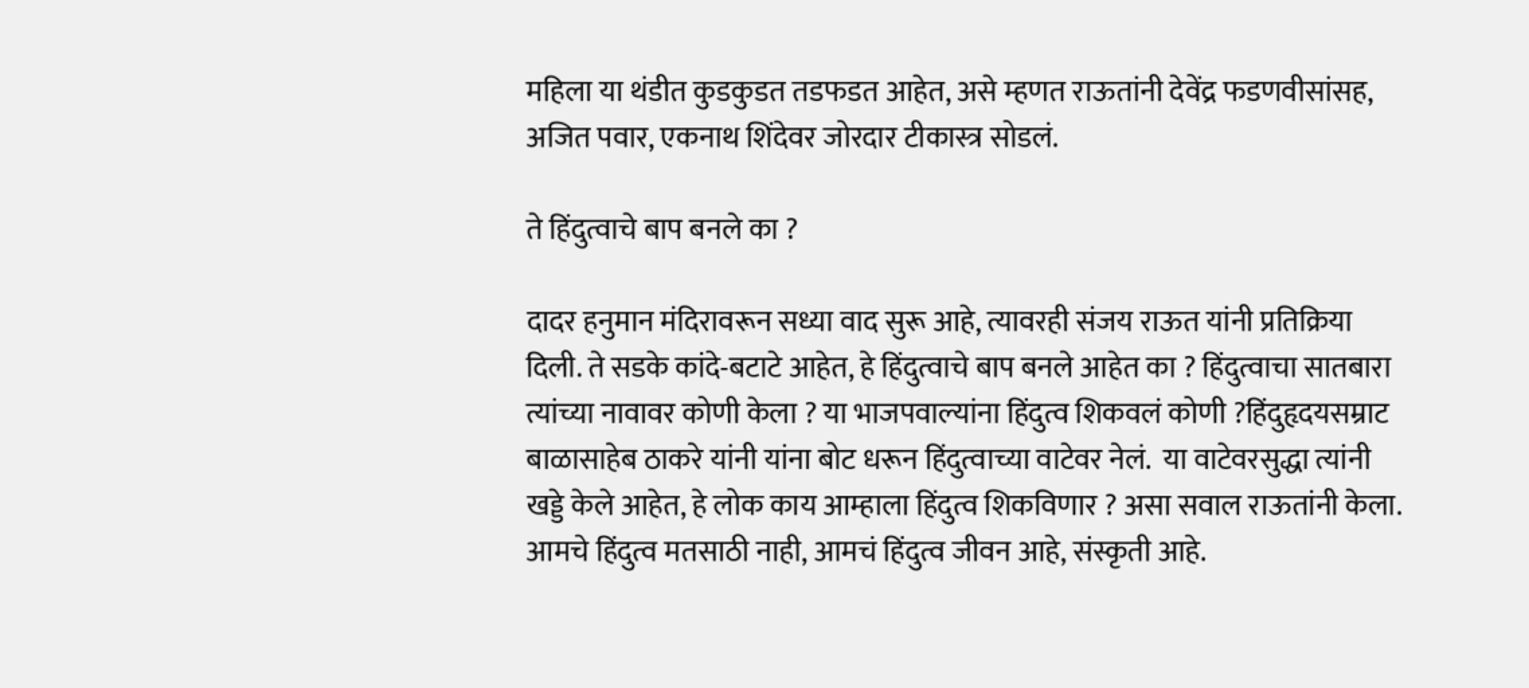महिला या थंडीत कुडकुडत तडफडत आहेत, असे म्हणत राऊतांनी देवेंद्र फडणवीसांसह, अजित पवार, एकनाथ शिंदेवर जोरदार टीकास्त्र सोडलं.

ते हिंदुत्वाचे बाप बनले का ?

दादर हनुमान मंदिरावरून सध्या वाद सुरू आहे, त्यावरही संजय राऊत यांनी प्रतिक्रिया दिली. ते सडके कांदे-बटाटे आहेत, हे हिंदुत्वाचे बाप बनले आहेत का ? हिंदुत्वाचा सातबारा त्यांच्या नावावर कोणी केला ? या भाजपवाल्यांना हिंदुत्व शिकवलं कोणी ?हिंदुहृदयसम्राट बाळासाहेब ठाकरे यांनी यांना बोट धरून हिंदुत्वाच्या वाटेवर नेलं.  या वाटेवरसुद्धा त्यांनी खड्डे केले आहेत, हे लोक काय आम्हाला हिंदुत्व शिकविणार ? असा सवाल राऊतांनी केला. आमचे हिंदुत्व मतसाठी नाही, आमचं हिंदुत्व जीवन आहे, संस्कृती आहे.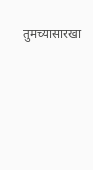तुमच्यासारखा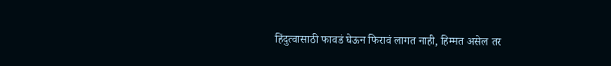हिंदुत्वासाठी फावडं घेऊन फिरावं लागत नाही, हिम्मत असेल तर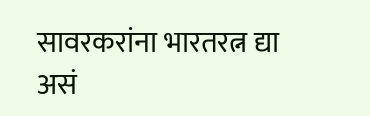सावरकरांना भारतरत्न द्या असं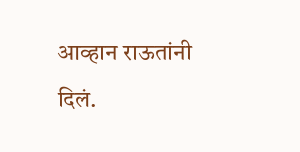आव्हान राऊतांनी दिलं.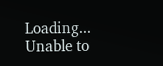Loading...
Unable to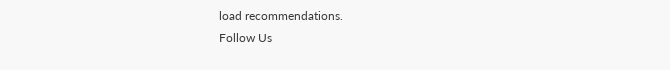load recommendations.
Follow Us